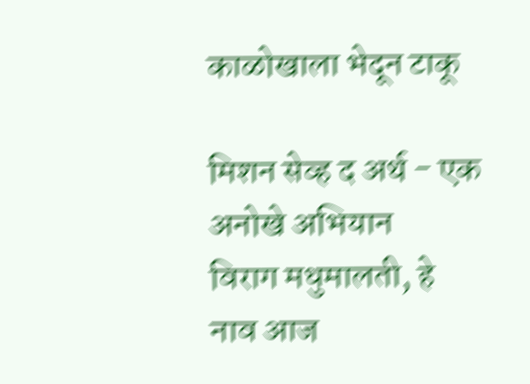काळोखाला भेदून टाकू

मिशन सेव्ह द अर्थ - एक अनोखे अभियान
विराग मधुमालती, हे नाव आज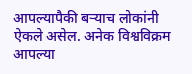आपल्यापैकी बऱ्याच लोकांनी ऐकले असेल. अनेक विश्वविक्रम आपल्या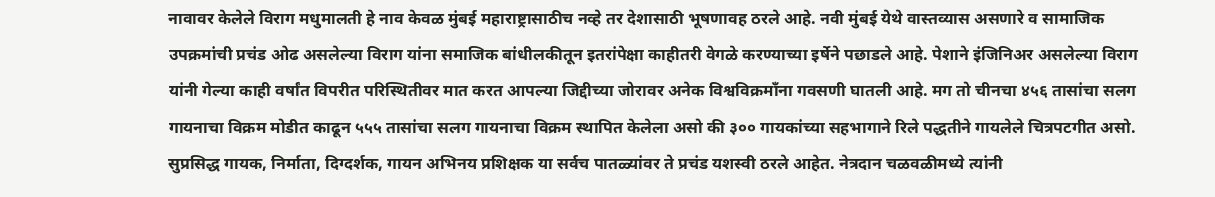नावावर केलेले विराग मधुमालती हे नाव केवळ मुंबई महाराष्ट्रासाठीच नव्हे तर देशासाठी भूषणावह ठरले आहे. नवी मुंबई येथे वास्तव्यास असणारे व सामाजिक उपक्रमांची प्रचंड ओढ असलेल्या विराग यांना समाजिक बांधीलकीतून इतरांपेक्षा काहीतरी वेगळे करण्याच्या इर्षेने पछाडले आहे. पेशाने इंजिनिअर असलेल्या विराग यांनी गेल्या काही वर्षांत विपरीत परिस्थितीवर मात करत आपल्या जिद्दीच्या जोरावर अनेक विश्वविक्रमाँना गवसणी घातली आहे. मग तो चीनचा ४५६ तासांचा सलग गायनाचा विक्रम मोडीत काढून ५५५ तासांचा सलग गायनाचा विक्रम स्थापित केलेला असो की ३०० गायकांच्या सहभागाने रिले पद्धतीने गायलेले चित्रपटगीत असो. सुप्रसिद्ध गायक, निर्माता, दिग्दर्शक, गायन अभिनय प्रशिक्षक या सर्वच पातळ्यांवर ते प्रचंड यशस्वी ठरले आहेत. नेत्रदान चळवळीमध्ये त्यांनी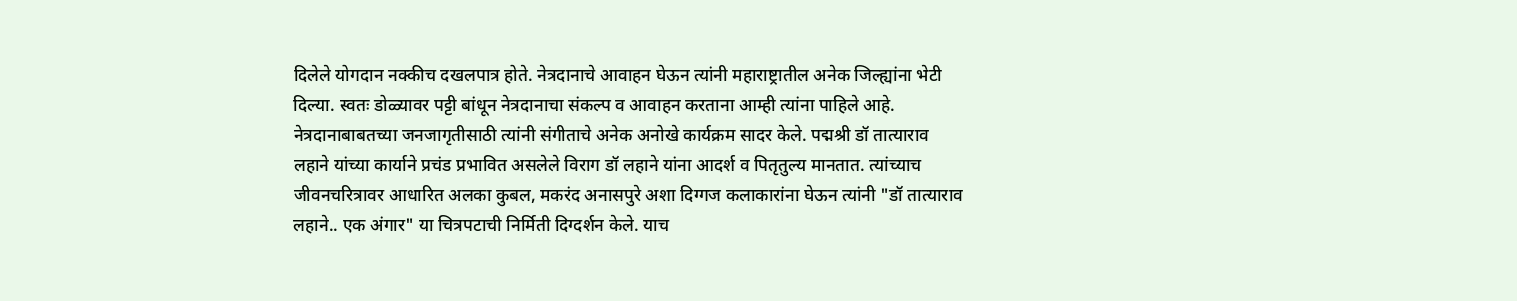दिलेले योगदान नक्कीच दखलपात्र होते. नेत्रदानाचे आवाहन घेऊन त्यांनी महाराष्ट्रातील अनेक जिल्ह्यांना भेटी दिल्या. स्वतः डोळ्यावर पट्टी बांधून नेत्रदानाचा संकल्प व आवाहन करताना आम्ही त्यांना पाहिले आहे. नेत्रदानाबाबतच्या जनजागृतीसाठी त्यांनी संगीताचे अनेक अनोखे कार्यक्रम सादर केले. पद्मश्री डॉ तात्याराव लहाने यांच्या कार्याने प्रचंड प्रभावित असलेले विराग डॉ लहाने यांना आदर्श व पितृतुल्य मानतात. त्यांच्याच जीवनचरित्रावर आधारित अलका कुबल, मकरंद अनासपुरे अशा दिग्गज कलाकारांना घेऊन त्यांनी "डॉ तात्याराव लहाने.. एक अंगार" या चित्रपटाची निर्मिती दिग्दर्शन केले. याच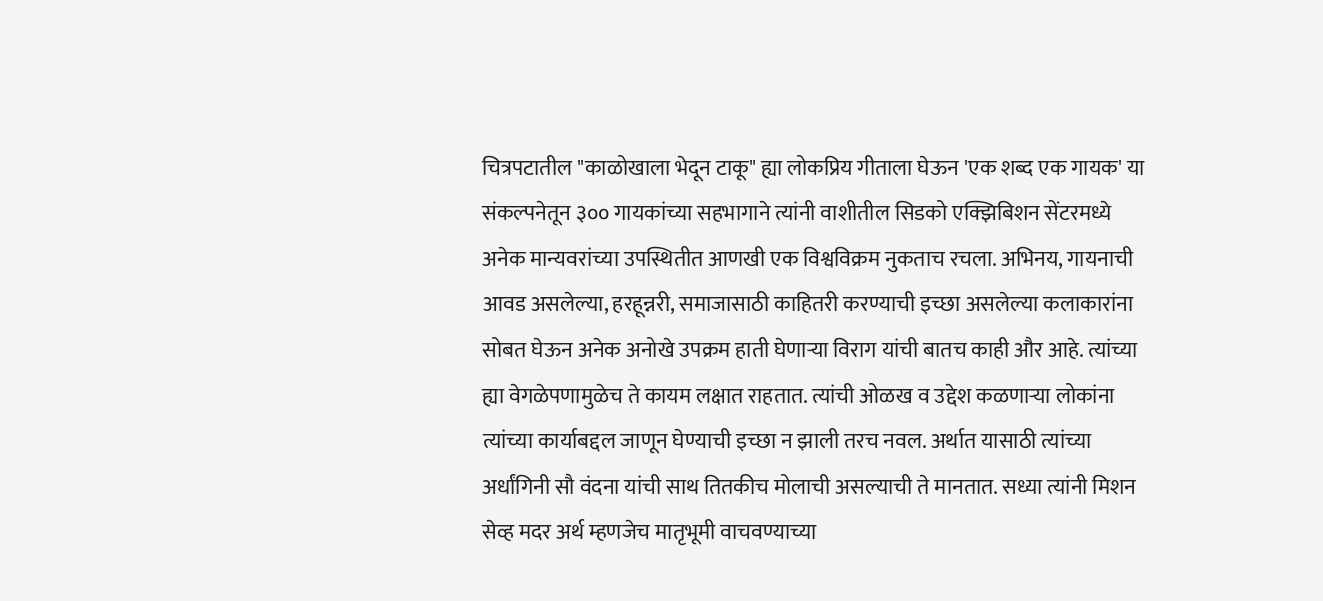चित्रपटातील "काळोखाला भेदून टाकू" ह्या लोकप्रिय गीताला घेऊन 'एक शब्द एक गायक' या संकल्पनेतून ३०० गायकांच्या सहभागाने त्यांनी वाशीतील सिडको एक्झिबिशन सेंटरमध्ये अनेक मान्यवरांच्या उपस्थितीत आणखी एक विश्वविक्रम नुकताच रचला. अभिनय, गायनाची आवड असलेल्या, हरहून्नरी, समाजासाठी काहितरी करण्याची इच्छा असलेल्या कलाकारांना सोबत घेऊन अनेक अनोखे उपक्रम हाती घेणाऱ्या विराग यांची बातच काही और आहे. त्यांच्या ह्या वेगळेपणामुळेच ते कायम लक्षात राहतात. त्यांची ओळख व उद्देश कळणाऱ्या लोकांना त्यांच्या कार्याबद्दल जाणून घेण्याची इच्छा न झाली तरच नवल. अर्थात यासाठी त्यांच्या अर्धांगिनी सौ वंदना यांची साथ तितकीच मोलाची असल्याची ते मानतात. सध्या त्यांनी मिशन सेव्ह मदर अर्थ म्हणजेच मातृभूमी वाचवण्याच्या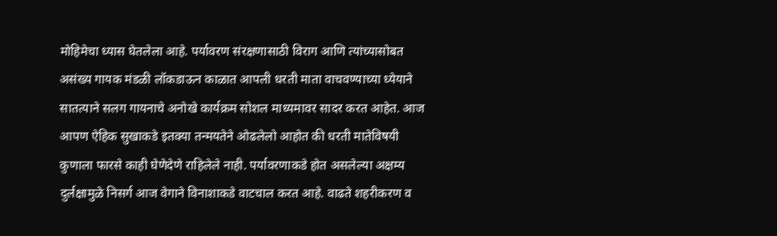मोहिमेचा ध्यास घेतलेला आहे. पर्यावरण संरक्षणासाठी विराग आणि त्यांच्यासोबत असंख्य गायक मंडळी लॉकडाऊन काळात आपली धरती माता वाचवण्याच्या ध्येयाने सातत्याने सलग गायनाचे अनोखे कार्यक्रम सोशल माध्यमावर सादर करत आहेत. आज आपण ऐहिक सुखाकडे इतक्या तन्मयतेने ओढलेलो आहोत की धरती मातेविषयी कुणाला फारसे काही घेणेदेणे राहिलेले नाही. पर्यावरणाकडे होत असलेल्या अक्षम्य दुर्लक्षामुळे निसर्ग आज वेगाने विनाशाकडे वाटचाल करत आहे. वाढते शहरीकरण व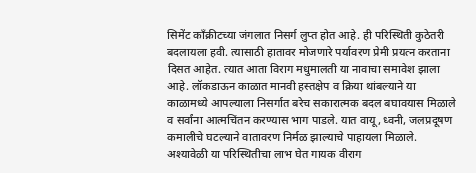सिमेंट काँक्रीटच्या जंगलात निसर्ग लुप्त होत आहे. ही परिस्थिती कुठेतरी बदलायला हवी. त्यासाठी हातावर मोजणारे पर्यावरण प्रेमी प्रयत्न करताना दिसत आहेत. त्यात आता विराग मधुमालती या नावाचा समावेश झाला आहे. लॉकडाऊन काळात मानवी हस्तक्षेप व क्रिया थांबल्याने या काळामध्ये आपल्याला निसर्गात बरेच सकारात्मक बदल बघावयास मिळाले व सर्वांना आत्मचिंतन करण्यास भाग पाडले. यात वायू, ध्वनी, जलप्रदूषण कमालीचे घटल्याने वातावरण निर्मळ झाल्याचे पाहायला मिळाले. अश्यावेळी या परिस्थितीचा लाभ घेत गायक वीराग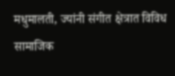मधुमालती, ज्यांनी संगीत क्षेत्रात विविध सामाजिक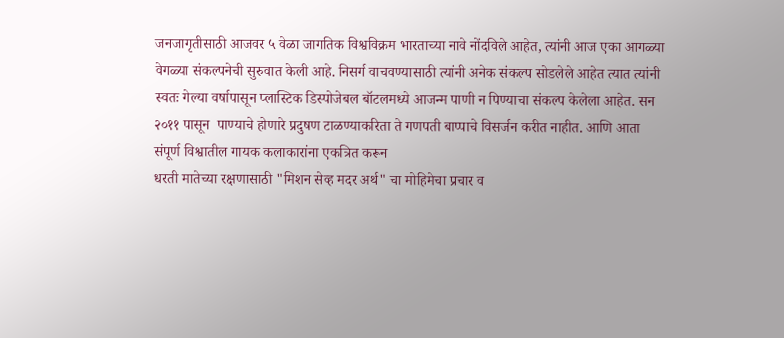जनजागृतीसाठी आजवर ५ वेळा जागतिक विश्वविक्रम भारताच्या नावे नोंदविले आहेत, त्यांनी आज एका आगळ्या वेगळ्या संकल्पनेची सुरुवात केली आहे. निसर्ग वाचवण्यासाठी त्यांनी अनेक संकल्प सोडलेले आहेत त्यात त्यांनी स्वतः गेल्या वर्षापासून प्लास्टिक डिस्पोजेबल बॉटलमध्ये आजन्म पाणी न पिण्याचा संकल्प केलेला आहेत. सन २०११ पासून  पाण्याचे होणारे प्रदुषण टाळण्याकरिता ते गणपती बाप्पाचे विसर्जन करीत नाहीत. आणि आता संपूर्ण विश्वातील गायक कलाकारांना एकत्रित करून
धरती मातेच्या रक्षणासाठी "मिशन सेव्ह मदर अर्थ" चा मोहिमेचा प्रचार व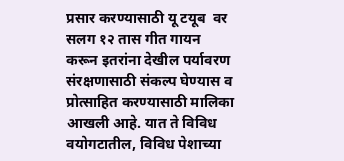प्रसार करण्यासाठी यू टयूब  वर सलग १२ तास गीत गायन करून इतरांना देखील पर्यावरण संरक्षणासाठी संकल्प घेण्यास व प्रोत्साहित करण्यासाठी मालिका आखली आहे. यात ते विविध वयोगटातील, विविध पेशाच्या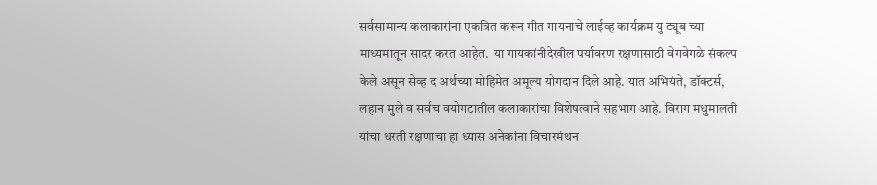सर्वसामान्य कलाकारांना एकत्रित करून गीत गायनाचे लाईव्ह कार्यक्रम यु ट्यूब च्या माध्यमातून सादर करत आहेत.  या गायकांनीदेखील पर्यावरण रक्षणासाठी वेगवेगळे संकल्प केले असून सेव्ह द अर्थच्या मोहिमेत अमूल्य योगदान दिले आहे. यात अभियंते, डॉक्टर्स, लहान मुले व सर्वच वयोगटातील कलाकारांचा विशेषत्वाने सहभाग आहे. विराग मधुमालती यांचा धरती रक्षणाचा हा ध्यास अनेकांना विचारमंथन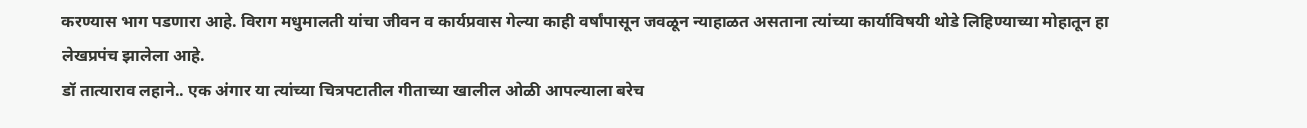करण्यास भाग पडणारा आहे. विराग मधुमालती यांचा जीवन व कार्यप्रवास गेल्या काही वर्षांपासून जवळून न्याहाळत असताना त्यांच्या कार्याविषयी थोडे लिहिण्याच्या मोहातून हा लेखप्रपंच झालेला आहे.
डॉ तात्याराव लहाने.. एक अंगार या त्यांच्या चित्रपटातील गीताच्या खालील ओळी आपल्याला बरेच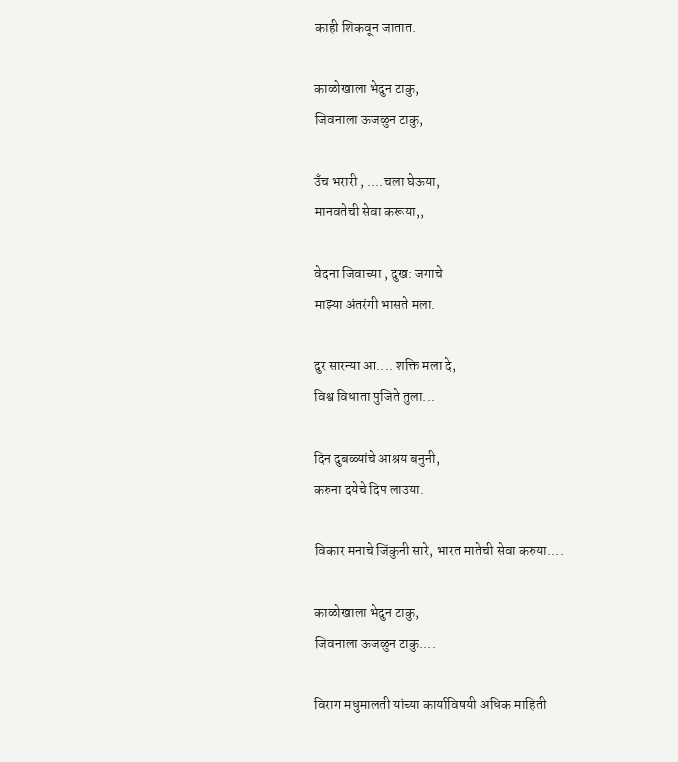काही शिकवून जातात.

काळोखाला भेदुन टाकु,
जिवनाला ऊजळुन टाकु,

उँच भरारी , ....चला घेऊया,
मानवतेची सेवा करूया,,

वेदना जिवाच्या , दुख: जगाचे
माझ्या अंतरंगी भासते मला.

दुर सारन्या आ.... शक्ति मला दे,
विश्व विधाता पुजिते तुला...

दिन दुबळ्यांचे आश्रय बनुनी,
करुना दयेचे दिप लाउया.

विकार मनाचे जिंकुनी सारे, भारत मातेची सेवा करुया....

काळोखाला भेदुन टाकु,
जिवनाला ऊजळुन टाकु....

विराग मधुमालती यांच्या कार्याविषयी अधिक माहिती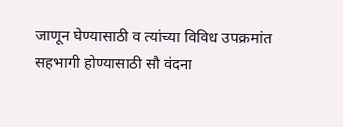जाणून घेण्यासाठी व त्यांच्या विविध उपक्रमांत सहभागी होण्यासाठी सौ वंदना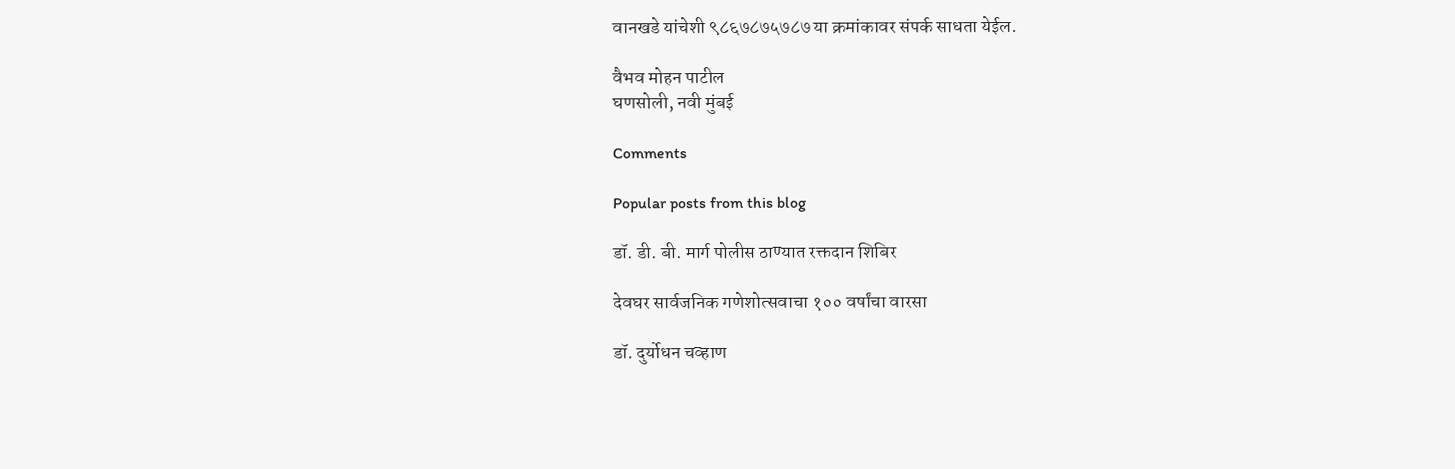वानखडे यांचेशी ९८६७८७५७८७ या क्रमांकावर संपर्क साधता येईल.

वैभव मोहन पाटील
घणसोली, नवी मुंबई

Comments

Popular posts from this blog

डॉ. डी. बी. मार्ग पोलीस ठाण्यात रक्तदान शिबिर

देवघर सार्वजनिक गणेशोत्सवाचा १०० वर्षांचा वारसा

डॉ. दुर्योधन चव्हाण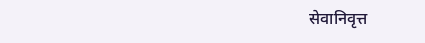सेवानिवृत्त